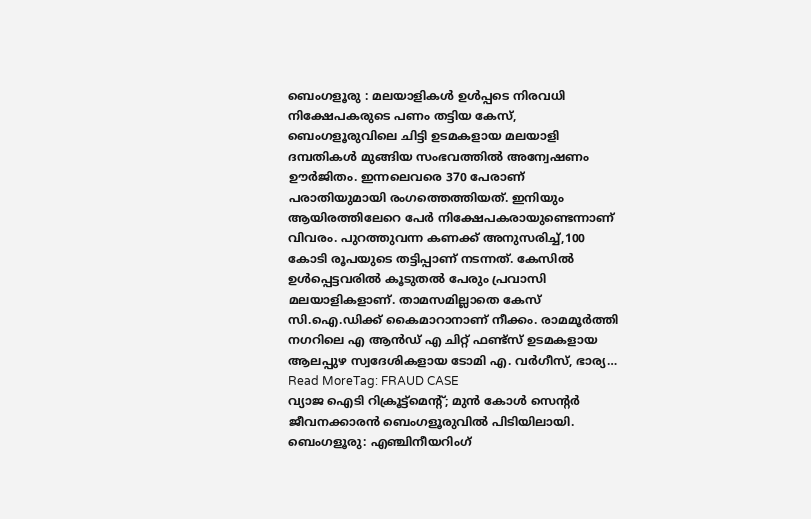ബെംഗളൂരു : മലയാളികൾ ഉൾപ്പടെ നിരവധി നിക്ഷേപകരുടെ പണം തട്ടിയ കേസ്, ബെംഗളൂരുവിലെ ചിട്ടി ഉടമകളായ മലയാളി ദമ്പതികൾ മുങ്ങിയ സംഭവത്തിൽ അന്വേഷണം ഊർജിതം. ഇന്നലെവരെ 370 പേരാണ് പരാതിയുമായി രംഗത്തെത്തിയത്. ഇനിയും ആയിരത്തിലേറെ പേർ നിക്ഷേപകരായുണ്ടെന്നാണ് വിവരം. പുറത്തുവന്ന കണക്ക് അനുസരിച്ച്,100 കോടി രൂപയുടെ തട്ടിപ്പാണ് നടന്നത്. കേസിൽ ഉൾപ്പെട്ടവരിൽ കൂടുതൽ പേരും പ്രവാസി മലയാളികളാണ്. താമസമില്ലാതെ കേസ് സി.ഐ.ഡിക്ക് കൈമാറാനാണ് നീക്കം. രാമമൂർത്തി നഗറിലെ എ ആൻഡ് എ ചിറ്റ് ഫണ്ട്സ് ഉടമകളായ ആലപ്പുഴ സ്വദേശികളായ ടോമി എ. വർഗീസ്, ഭാര്യ…
Read MoreTag: FRAUD CASE
വ്യാജ ഐടി റിക്രൂട്ട്മെന്റ്; മുൻ കോൾ സെന്റർ ജീവനക്കാരൻ ബെംഗളൂരുവിൽ പിടിയിലായി.
ബെംഗളൂരു: എഞ്ചിനീയറിംഗ്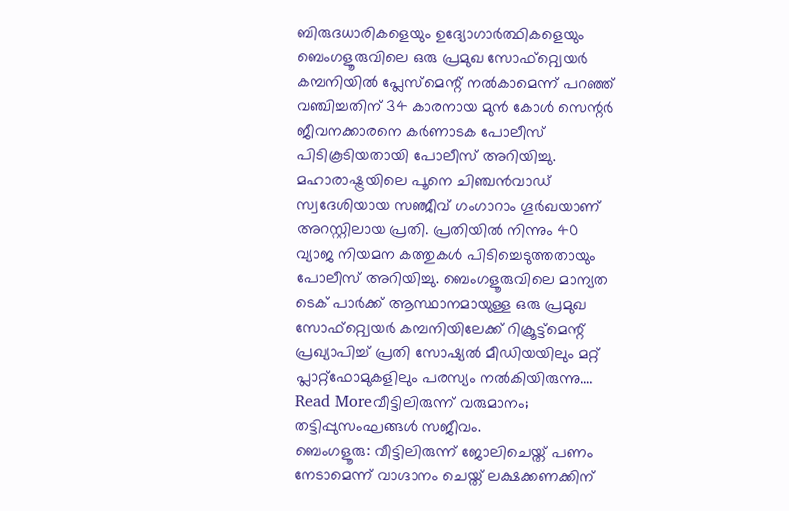ബിരുദധാരികളെയും ഉദ്യോഗാർത്ഥികളെയും ബെംഗളൂരുവിലെ ഒരു പ്രമുഖ സോഫ്റ്റ്വെയർ കമ്പനിയിൽ പ്ലേസ്മെന്റ് നൽകാമെന്ന് പറഞ്ഞ് വഞ്ചിച്ചതിന് 34 കാരനായ മുൻ കോൾ സെന്റർ ജീവനക്കാരനെ കർണാടക പോലീസ് പിടികൂടിയതായി പോലീസ് അറിയിച്ചു. മഹാരാഷ്ട്രയിലെ പൂനെ ചിഞ്ചൻവാഡ് സ്വദേശിയായ സഞ്ജീവ് ഗംഗാറാം ഗൂർഖയാണ് അറസ്റ്റിലായ പ്രതി. പ്രതിയിൽ നിന്നും 40 വ്യാജ നിയമന കത്തുകൾ പിടിച്ചെടുത്തതായും പോലീസ് അറിയിച്ചു. ബെംഗളൂരുവിലെ മാന്യത ടെക് പാർക്ക് ആസ്ഥാനമായുള്ള ഒരു പ്രമുഖ സോഫ്റ്റ്വെയർ കമ്പനിയിലേക്ക് റിക്രൂട്ട്മെന്റ് പ്രഖ്യാപിച്ച് പ്രതി സോഷ്യൽ മീഡിയയിലും മറ്റ് പ്ലാറ്റ്ഫോമുകളിലും പരസ്യം നൽകിയിരുന്നു.…
Read Moreവീട്ടിലിരുന്ന് വരുമാനം; തട്ടിപ്പുസംഘങ്ങൾ സജീവം.
ബെംഗളൂരു: വീട്ടിലിരുന്ന് ജോലിചെയ്ത് പണം നേടാമെന്ന് വാഗ്ദാനം ചെയ്ത് ലക്ഷക്കണക്കിന്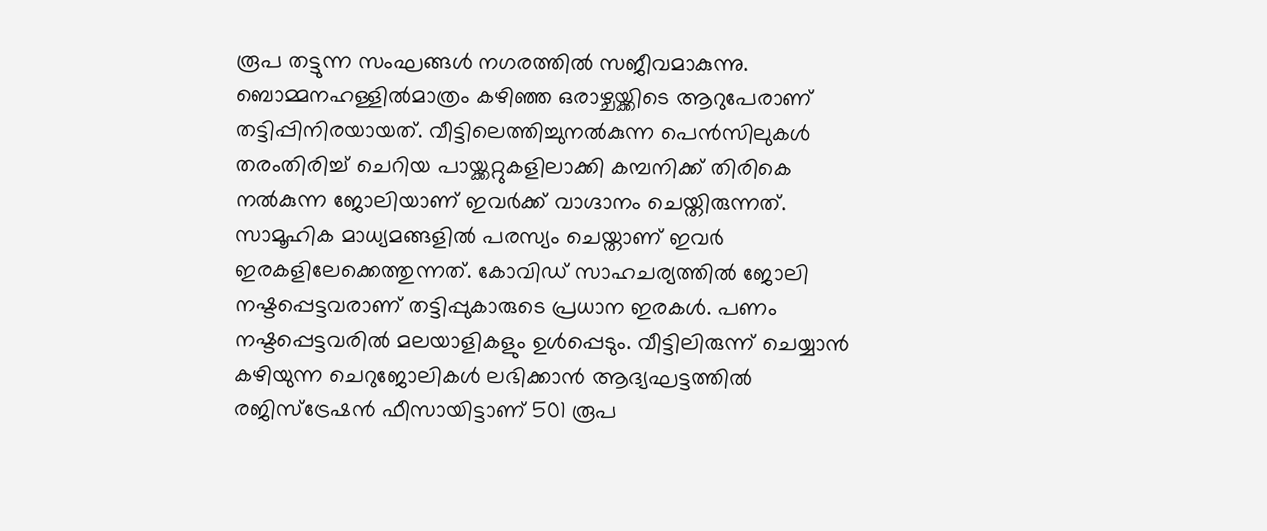രൂപ തട്ടുന്ന സംഘങ്ങൾ നഗരത്തിൽ സജീവമാകുന്നു. ബൊമ്മനഹള്ളിൽമാത്രം കഴിഞ്ഞ ഒരാഴ്ചയ്ക്കിടെ ആറുപേരാണ് തട്ടിപ്പിനിരയായത്. വീട്ടിലെത്തിച്ചുനൽകുന്ന പെൻസിലുകൾ തരംതിരിച്ച് ചെറിയ പായ്ക്കറ്റുകളിലാക്കി കമ്പനിക്ക് തിരികെ നൽകുന്ന ജോലിയാണ് ഇവർക്ക് വാഗ്ദാനം ചെയ്തിരുന്നത്. സാമൂഹിക മാധ്യമങ്ങളിൽ പരസ്യം ചെയ്താണ് ഇവർ ഇരകളിലേക്കെത്തുന്നത്. കോവിഡ് സാഹചര്യത്തിൽ ജോലി നഷ്ടപ്പെട്ടവരാണ് തട്ടിപ്പുകാരുടെ പ്രധാന ഇരകൾ. പണം നഷ്ടപ്പെട്ടവരിൽ മലയാളികളും ഉൾപ്പെടും. വീട്ടിലിരുന്ന് ചെയ്യാൻ കഴിയുന്ന ചെറുജോലികൾ ലഭിക്കാൻ ആദ്യഘട്ടത്തിൽ രജിസ്ട്രേഷൻ ഫീസായിട്ടാണ് 501 രൂപ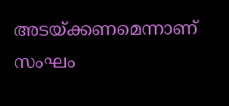അടയ്ക്കണമെന്നാണ് സംഘം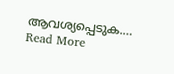ആവശ്യപ്പെടുക.…
Read More